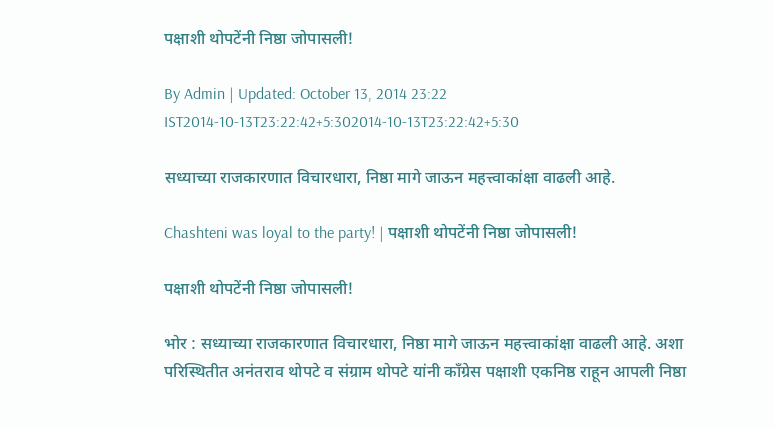पक्षाशी थोपटेंनी निष्ठा जोपासली!

By Admin | Updated: October 13, 2014 23:22 IST2014-10-13T23:22:42+5:302014-10-13T23:22:42+5:30

सध्याच्या राजकारणात विचारधारा, निष्ठा मागे जाऊन महत्त्वाकांक्षा वाढली आहे.

Chashteni was loyal to the party! | पक्षाशी थोपटेंनी निष्ठा जोपासली!

पक्षाशी थोपटेंनी निष्ठा जोपासली!

भोर : सध्याच्या राजकारणात विचारधारा, निष्ठा मागे जाऊन महत्त्वाकांक्षा वाढली आहे. अशा परिस्थितीत अनंतराव थोपटे व संग्राम थोपटे यांनी काँग्रेस पक्षाशी एकनिष्ठ राहून आपली निष्ठा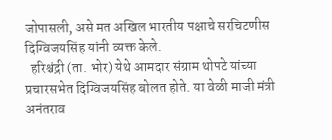जोपासली, असे मत अखिल भारतीय पक्षाचे सरचिटणीस दिग्विजयसिंह यांनी व्यक्त केले.
  हरिश्चंद्री (ता. भोर) येथे आमदार संग्राम थोपटे यांच्या प्रचारसभेत दिग्विजयसिंह बोलत होते. या वेळी माजी मंत्री अनंतराव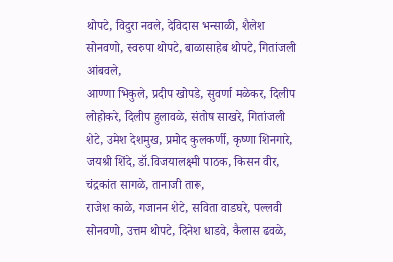थोपटे, विदुरा नवले, देविदास भन्साळी, शैलेश सोनवणो, स्वरुपा थोपटे, बाळासाहेब थोपटे, गितांजली आंबवले,
आण्णा भिकुले, प्रदीप खोपडे, सुवर्णा मळेकर, दिलीप लोहोकरे, दिलीप हुलावळे, संतोष साखरे, गितांजली शेटे, उमेश देशमुख, प्रमोद कुलकर्णी, कृष्णा शिनगारे, जयश्री शिंदे, डॉ.विजयालक्ष्मी पाठक, किसन वीर, चंद्रकांत सागळे, तानाजी तारू,
राजेश काळे, गजानन शेटे, सविता वाडघरे, पल्लवी सोनवणो, उत्तम थोपटे, दिनेश धाडवे, कैलास ढवळे,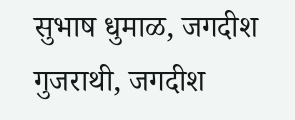सुभाष धुमाळ, जगदीश गुजराथी, जगदीश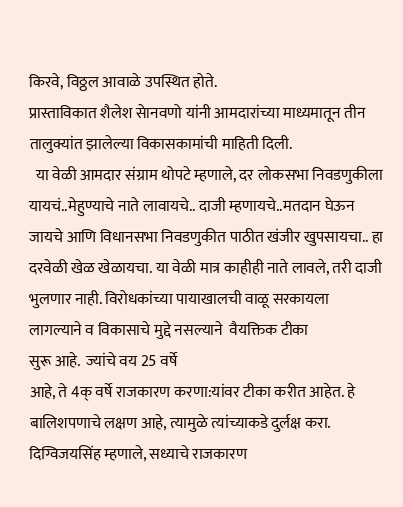किरवे, विठ्ठल आवाळे उपस्थित होते.
प्रास्ताविकात शैलेश सेानवणो यांनी आमदारांच्या माध्यमातून तीन तालुक्यांत झालेल्या विकासकामांची माहिती दिली.
  या वेळी आमदार संग्राम थोपटे म्हणाले, दर लोकसभा निवडणुकीला यायचं..मेहुण्याचे नाते लावायचे.. दाजी म्हणायचे..मतदान घेऊन जायचे आणि विधानसभा निवडणुकीत पाठीत खंजीर खुपसायचा.. हा दरवेळी खेळ खेळायचा. या वेळी मात्र काहीही नाते लावले, तरी दाजी भुलणार नाही. विरोधकांच्या पायाखालची वाळू सरकायला लागल्याने व विकासाचे मुद्दे नसल्याने  वैयक्तिक टीका
सुरू आहे.  ज्यांचे वय 25 वर्षे
आहे, ते 4क् वर्षे राजकारण करणा:यांवर टीका करीत आहेत. हे बालिशपणाचे लक्षण आहे, त्यामुळे त्यांच्याकडे दुर्लक्ष करा.
दिग्विजयसिंह म्हणाले, सध्याचे राजकारण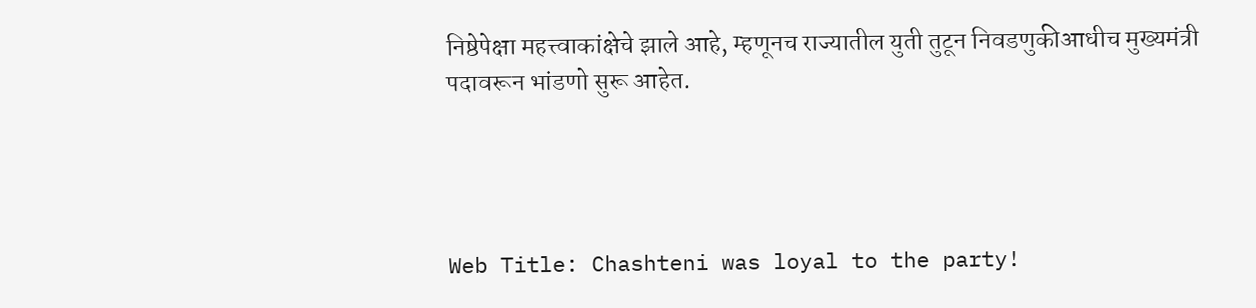निष्ठेपेक्षा महत्त्वाकांक्षेचे झाले आहे, म्हणूनच राज्यातील युती तुटून निवडणुकीआधीच मुख्यमंत्री पदावरून भांडणो सुरू आहेत.




Web Title: Chashteni was loyal to the party!